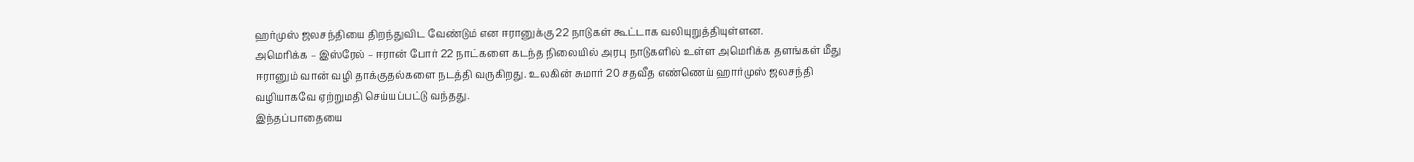ஹர்முஸ் ஜலசந்தியை திறந்துவிட வேண்டும் என ஈரானுக்கு 22 நாடுகள் கூட்டாக வலியுறுத்தியுள்ளன.
அமெரிக்க – இஸ்ரேல் – ஈரான் போர் 22 நாட்களை கடந்த நிலையில் அரபு நாடுகளில் உள்ள அமெரிக்க தளங்கள் மீது ஈரானும் வான் வழி தாக்குதல்களை நடத்தி வருகிறது. உலகின் சுமார் 20 சதவீத எண்ணெய் ஹார்முஸ் ஜலசந்தி வழியாகவே ஏற்றுமதி செய்யப்பட்டு வந்தது.
இந்தப்பாதையை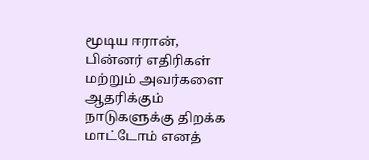மூடிய ஈரான், பின்னர் எதிரிகள் மற்றும் அவர்களை ஆதரிக்கும் நாடுகளுக்கு திறக்க மாட்டோம் எனத்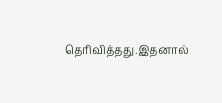தெரிவித்தது.இதனால்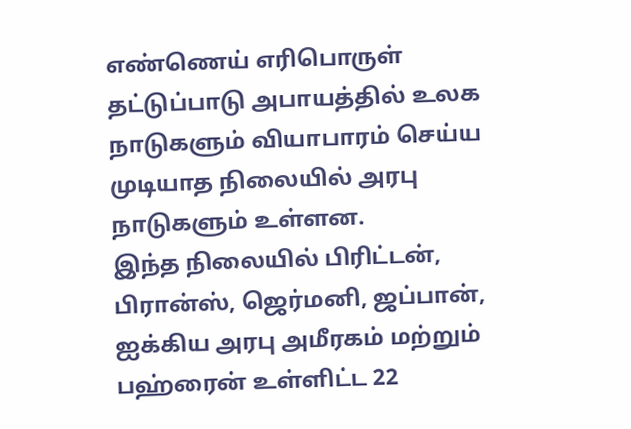எண்ணெய் எரிபொருள் தட்டுப்பாடு அபாயத்தில் உலக நாடுகளும் வியாபாரம் செய்ய முடியாத நிலையில் அரபு நாடுகளும் உள்ளன.
இந்த நிலையில் பிரிட்டன், பிரான்ஸ், ஜெர்மனி, ஜப்பான், ஐக்கிய அரபு அமீரகம் மற்றும் பஹ்ரைன் உள்ளிட்ட 22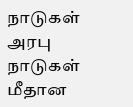நாடுகள் அரபு நாடுகள் மீதான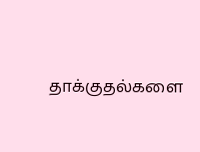தாக்குதல்களை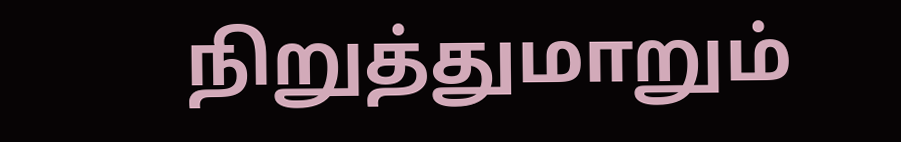நிறுத்துமாறும்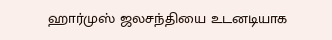ஹார்முஸ் ஜலசந்தியை உடனடியாக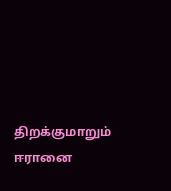திறக்குமாறும் ஈரானை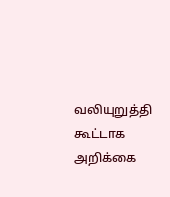வலியுறுத்தி கூட்டாக அறிக்கை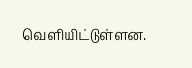வெளியிட்டுள்ளன.